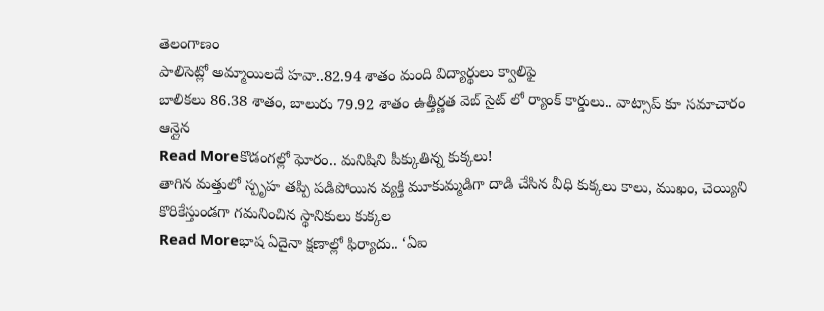తెలంగాణం
పాలిసెట్లో అమ్మాయిలదే హవా..82.94 శాతం మంది విద్యార్థులు క్వాలిఫై
బాలికలు 86.38 శాతం, బాలురు 79.92 శాతం ఉత్తీర్ణత వెబ్ సైట్ లో ర్యాంక్ కార్డులు.. వాట్సాప్ కూ సమాచారం ఆన్లైన
Read Moreకొడంగల్లో ఘోరం.. మనిషిని పీక్కుతిన్న కుక్కలు!
తాగిన మత్తులో స్పృహ తప్పి పడిపోయిన వ్యక్తి మూకుమ్మడిగా దాడి చేసిన వీధి కుక్కలు కాలు, ముఖం, చెయ్యిని కొరికేస్తుండగా గమనించిన స్థానికులు కుక్కల
Read Moreభాష ఏదైనా క్షణాల్లో ఫిర్యాదు.. ‘ఏఐ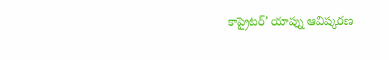కాప్రైటర్’ యాప్ను ఆవిష్కరణ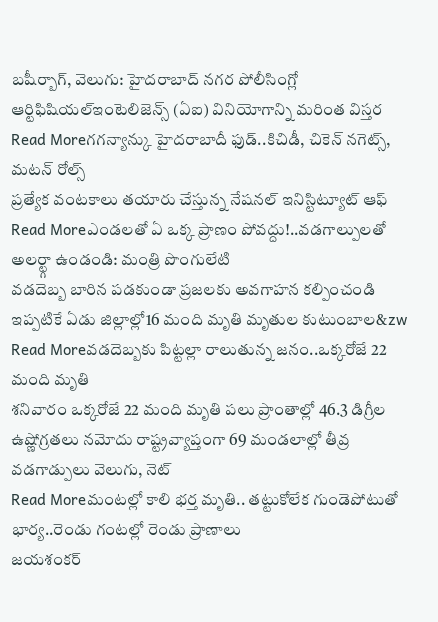బషీర్బాగ్, వెలుగు: హైదరాబాద్ నగర పోలీసింగ్లో ఆర్టిఫిషియల్ఇంటెలిజెన్స్ (ఏఐ) వినియోగాన్ని మరింత విస్తర
Read Moreగగన్యాన్కు హైదరాబాదీ ఫుడ్..కిచిడీ, చికెన్ నగెట్స్, మటన్ రోల్స్
ప్రత్యేక వంటకాలు తయారు చేస్తున్న నేషనల్ ఇనిస్టిట్యూట్ ఆఫ్
Read Moreఎండలతో ఏ ఒక్క ప్రాణం పోవద్దు!..వడగాల్పులతో అలర్ట్గా ఉండండి: మంత్రి పొంగులేటి
వడదెబ్బ బారిన పడకుండా ప్రజలకు అవగాహన కల్పించండి ఇప్పటికే ఏడు జిల్లాల్లో16 మంది మృతి మృతుల కుటుంబాల&zw
Read Moreవడదెబ్బకు పిట్టల్లా రాలుతున్న జనం..ఒక్కరోజే 22 మంది మృతి
శనివారం ఒక్కరోజే 22 మంది మృతి పలు ప్రాంతాల్లో 46.3 డిగ్రీల ఉష్ణోగ్రతలు నమోదు రాష్ట్రవ్యాప్తంగా 69 మండలాల్లో తీవ్ర వడగాడ్పులు వెలుగు, నెట్
Read Moreమంటల్లో కాలి భర్త మృతి.. తట్టుకోలేక గుండెపోటుతో భార్య..రెండు గంటల్లో రెండు ప్రాణాలు
జయశంకర్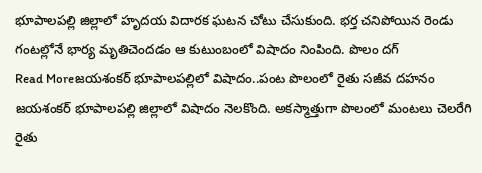భూపాలపల్లి జిల్లాలో హృదయ విదారక ఘటన చోటు చేసుకుంది. భర్త చనిపోయిన రెండు గంటల్లోనే భార్య మృతిచెందడం ఆ కుటుంబంలో విషాదం నింపింది. పొలం దగ్
Read Moreజయశంకర్ భూపాలపల్లిలో విషాదం..పంట పొలంలో రైతు సజీవ దహనం
జయశంకర్ భూపాలపల్లి జిల్లాలో విషాదం నెలకొంది. అకస్మాత్తుగా పొలంలో మంటలు చెలరేగి రైతు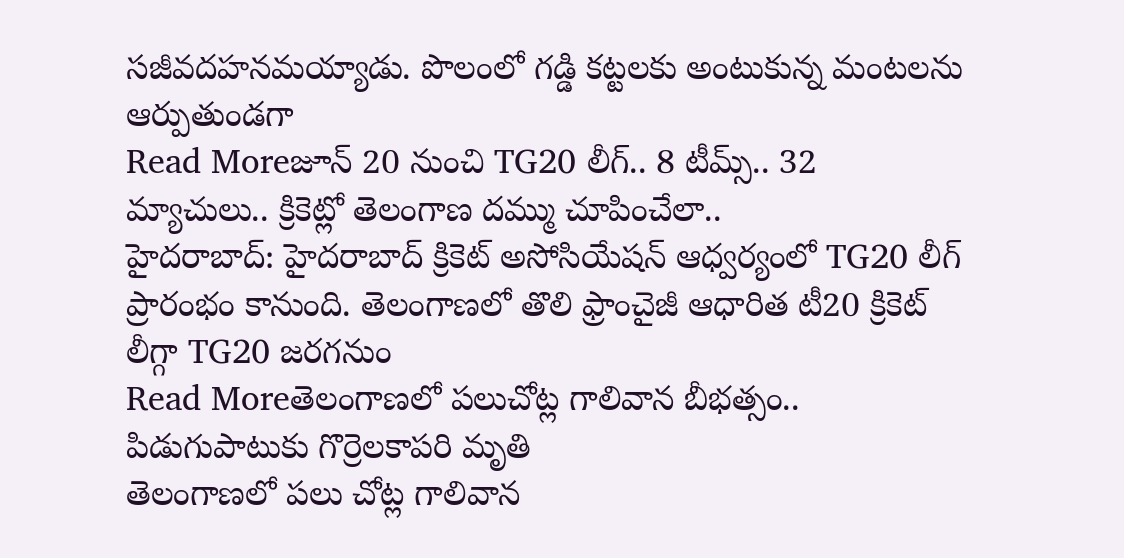సజీవదహనమయ్యాడు. పొలంలో గడ్డి కట్టలకు అంటుకున్న మంటలను ఆర్పుతుండగా
Read Moreజూన్ 20 నుంచి TG20 లీగ్.. 8 టీమ్స్.. 32 మ్యాచులు.. క్రికెట్లో తెలంగాణ దమ్ము చూపించేలా..
హైదరాబాద్: హైదరాబాద్ క్రికెట్ అసోసియేషన్ ఆధ్వర్యంలో TG20 లీగ్ ప్రారంభం కానుంది. తెలంగాణలో తొలి ఫ్రాంచైజీ ఆధారిత టీ20 క్రికెట్ లీగ్గా TG20 జరగనుం
Read Moreతెలంగాణలో పలుచోట్ల గాలివాన బీభత్సం.. పిడుగుపాటుకు గొర్రెలకాపరి మృతి
తెలంగాణలో పలు చోట్ల గాలివాన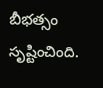బీభత్సం సృష్టించింది.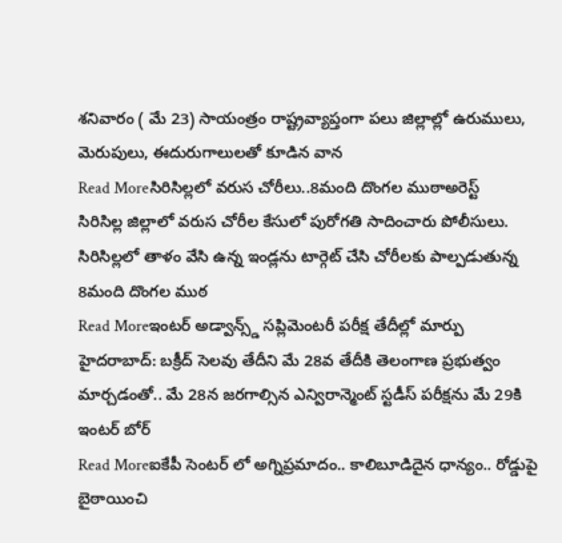శనివారం ( మే 23) సాయంత్రం రాష్ట్రవ్యాప్తంగా పలు జిల్లాల్లో ఉరుములు, మెరుపులు, ఈదురుగాలులతో కూడిన వాన
Read Moreసిరిసిల్లలో వరుస చోరీలు..8మంది దొంగల ముఠాఅరెస్ట్
సిరిసిల్ల జిల్లాలో వరుస చోరీల కేసులో పురోగతి సాదించారు పోలీసులు. సిరిసిల్లలో తాళం వేసి ఉన్న ఇండ్లను టార్గెట్ చేసి చోరీలకు పాల్పడుతున్న 8మంది దొంగల ముఠ
Read Moreఇంటర్ అడ్వాన్స్డ్ సప్లిమెంటరీ పరీక్ష తేదీల్లో మార్పు
హైదరాబాద్: బక్రీద్ సెలవు తేదీని మే 28వ తేదీకి తెలంగాణ ప్రభుత్వం మార్చడంతో.. మే 28న జరగాల్సిన ఎన్విరాన్మెంట్ స్టడీస్ పరీక్షను మే 29కి ఇంటర్ బోర్
Read Moreఐకేపీ సెంటర్ లో అగ్నిప్రమాదం.. కాలిబూడిదైన ధాన్యం.. రోడ్డుపై బైఠాయించి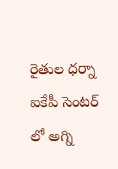రైతుల ధర్నా
ఐకేపీ సెంటర్ లో అగ్ని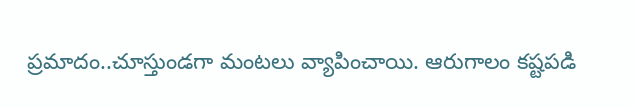ప్రమాదం..చూస్తుండగా మంటలు వ్యాపించాయి. ఆరుగాలం కష్టపడి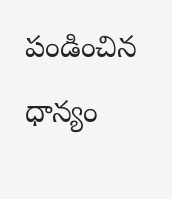పండించిన ధాన్యం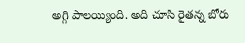అగ్గి పాలయ్యింది. అది చూసి రైతన్న బోరు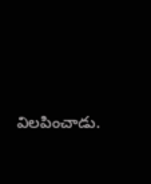విలపించాడు.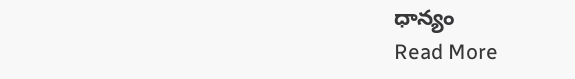ధాన్యం
Read More